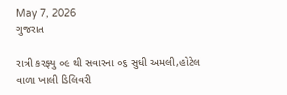May 7, 2026
ગુજરાત

રાત્રી કરફ્યુ ૦૯ થી સવારના ૦૬ સુધી અમલી,હોટેલ વાળા ખાલી ડિલિવરી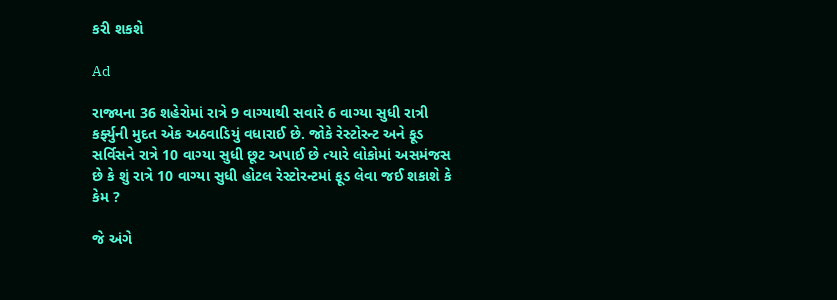કરી શકશે

Ad

રાજ્યના 36 શહેરોમાં રાત્રે 9 વાગ્યાથી સવારે 6 વાગ્યા સુધી રાત્રી કર્ફ્યુની મુદત એક અઠવાડિયું વધારાઈ છે. જોકે રેસ્ટોરન્ટ અને ફૂડ સર્વિસને રાત્રે 10 વાગ્યા સુધી છૂટ અપાઈ છે ત્યારે લોકોમાં અસમંજસ છે કે શું રાત્રે 10 વાગ્યા સુધી હોટલ રેસ્ટોરન્ટમાં ફૂડ લેવા જઈ શકાશે કે કેમ ?

જે અંગે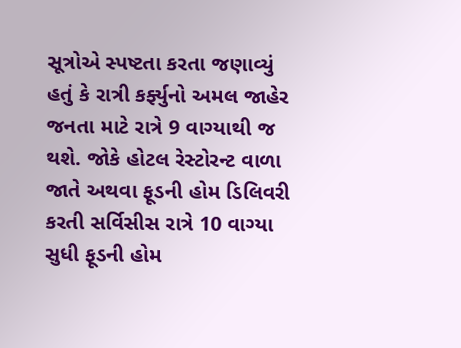સૂત્રોએ સ્પષ્ટતા કરતા જણાવ્યું હતું કે રાત્રી કર્ફ્યુનો અમલ જાહેર જનતા માટે રાત્રે 9 વાગ્યાથી જ થશે. જોકે હોટલ રેસ્ટોરન્ટ વાળા જાતે અથવા ફૂડની હોમ ડિલિવરી કરતી સર્વિસીસ રાત્રે 10 વાગ્યા સુધી ફૂડની હોમ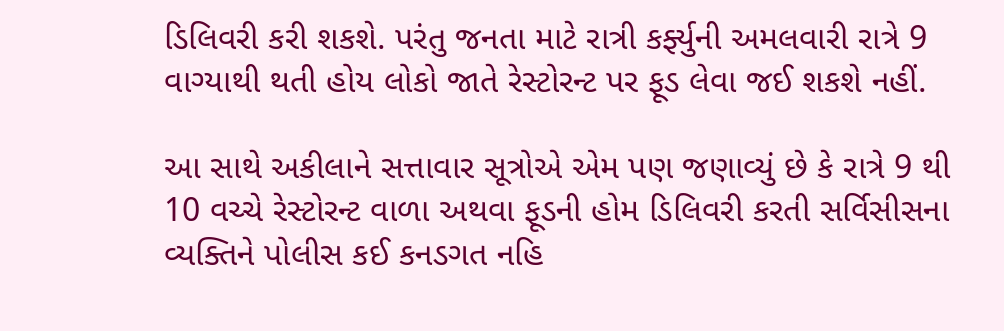ડિલિવરી કરી શકશે. પરંતુ જનતા માટે રાત્રી કર્ફ્યુની અમલવારી રાત્રે 9 વાગ્યાથી થતી હોય લોકો જાતે રેસ્ટોરન્ટ પર ફૂડ લેવા જઈ શકશે નહીં.

આ સાથે અકીલાને સત્તાવાર સૂત્રોએ એમ પણ જણાવ્યું છે કે રાત્રે 9 થી 10 વચ્ચે રેસ્ટોરન્ટ વાળા અથવા ફૂડની હોમ ડિલિવરી કરતી સર્વિસીસના વ્યક્તિને પોલીસ કઈ કનડગત નહિ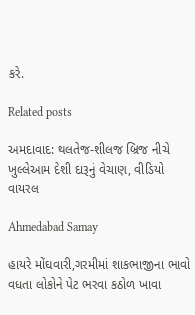કરે.

Related posts

અમદાવાદ: થલતેજ-શીલજ બ્રિજ નીચે ખુલ્લેઆમ દેશી દારૂનું વેચાણ, વીડિયો વાયરલ

Ahmedabad Samay

હાયરે મોંઘવારી,ગરમીમાં શાકભાજીના ભાવો વધતા લોકોને પેટ ભરવા કઠોળ ખાવા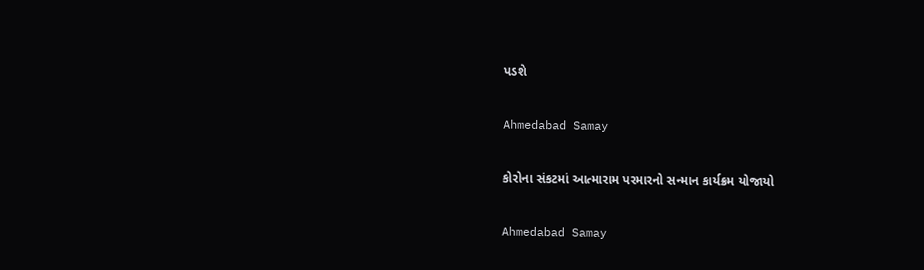પડશે

Ahmedabad Samay

કોરોના સંકટમાં આત્મારામ પરમારનો સન્માન કાર્યક્રમ યોજાયો

Ahmedabad Samay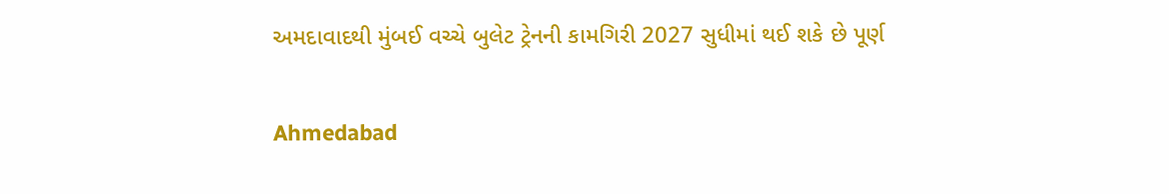અમદાવાદથી મુંબઈ વચ્ચે બુલેટ ટ્રેનની કામગિરી 2027 સુધીમાં થઈ શકે છે પૂર્ણ

Ahmedabad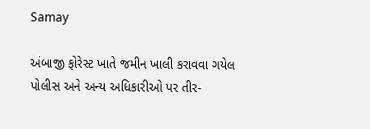Samay

અંબાજી ફોરેસ્ટ ખાતે જમીન ખાલી કરાવવા ગયેલ પોલીસ અને અન્ય અધિકારીઓ પર તીર-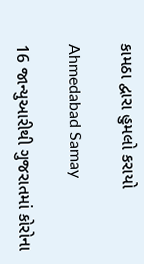કામઠા દ્વારા હુમલો કરાયો

Ahmedabad Samay

16 જાન્યુઆરીથી ગુજરાતમાં કોરોના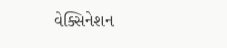વેક્સિનેશન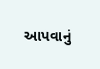આપવાનું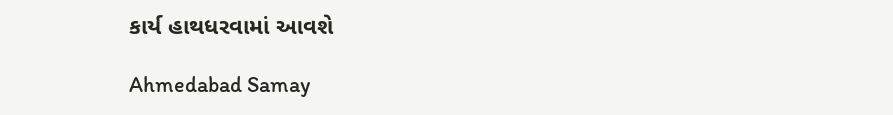કાર્ય હાથધરવામાં આવશે

Ahmedabad Samay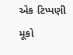એક ટિપ્પણી મૂકો